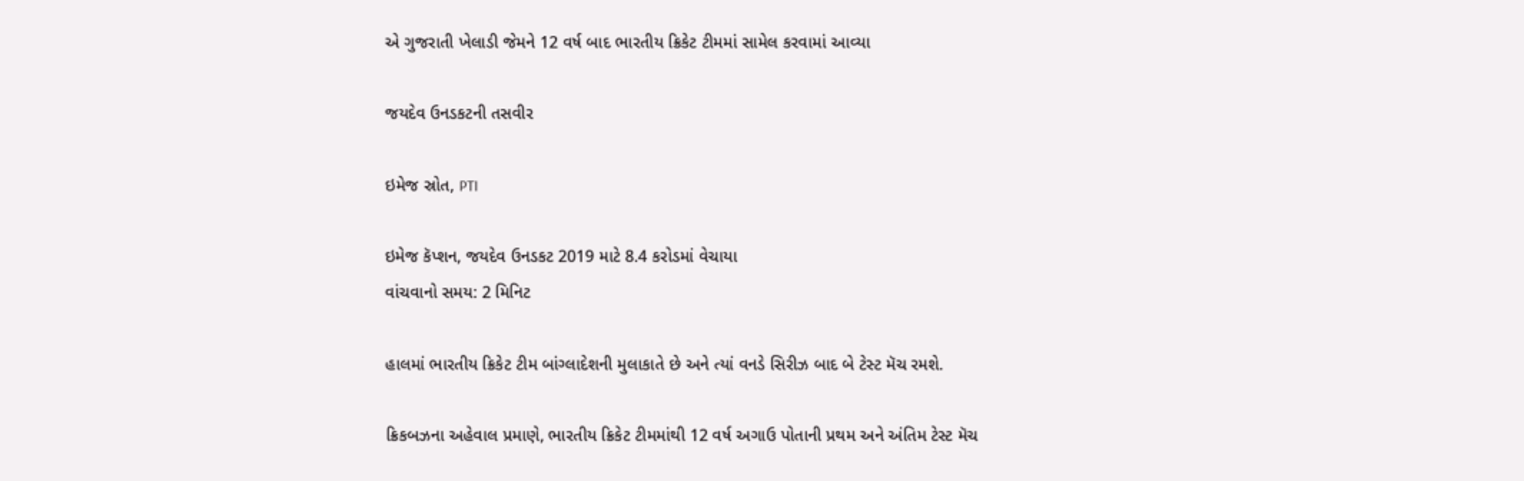એ ગુજરાતી ખેલાડી જેમને 12 વર્ષ બાદ ભારતીય ક્રિકેટ ટીમમાં સામેલ કરવામાં આવ્યા

જયદેવ ઉનડકટની તસવીર

ઇમેજ સ્રોત, PTI

ઇમેજ કૅપ્શન, જયદેવ ઉનડકટ 2019 માટે 8.4 કરોડમાં વેચાયા
વાંચવાનો સમય: 2 મિનિટ

હાલમાં ભારતીય ક્રિકેટ ટીમ બાંગ્લાદેશની મુલાકાતે છે અને ત્યાં વનડે સિરીઝ બાદ બે ટેસ્ટ મૅચ રમશે.

ક્રિકબઝના અહેવાલ પ્રમાણે, ભારતીય ક્રિકેટ ટીમમાંથી 12 વર્ષ અગાઉ પોતાની પ્રથમ અને અંતિમ ટેસ્ટ મૅચ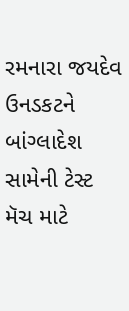રમનારા જયદેવ ઉનડકટને બાંગ્લાદેશ સામેની ટેસ્ટ મૅચ માટે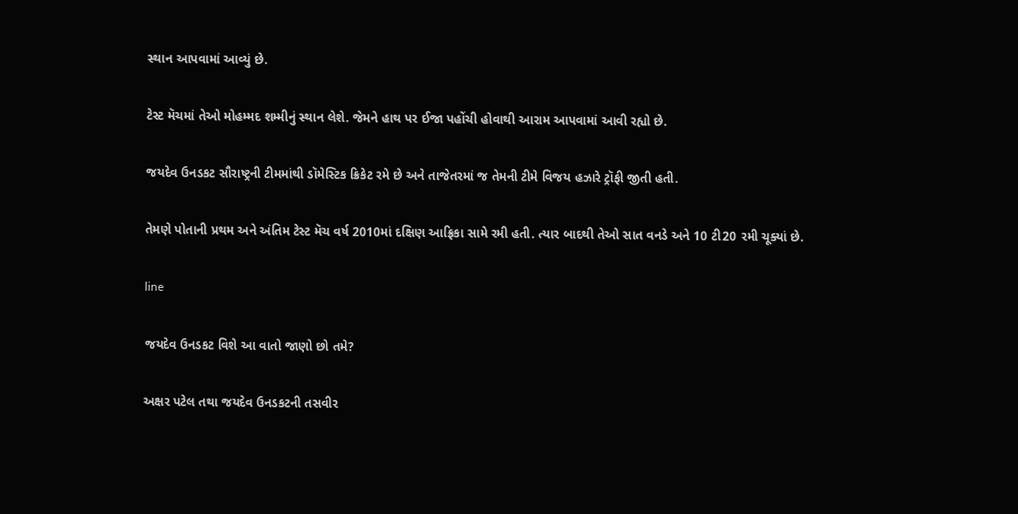સ્થાન આપવામાં આવ્યું છે.

ટેસ્ટ મૅચમાં તેઓ મોહમ્મદ શમ્મીનું સ્થાન લેશે. જેમને હાથ પર ઈજા પહોંચી હોવાથી આરામ આપવામાં આવી રહ્યો છે.

જયદેવ ઉનડકટ સૌરાષ્ટ્રની ટીમમાંથી ડૉમેસ્ટિક ક્રિકેટ રમે છે અને તાજેતરમાં જ તેમની ટીમે વિજય હઝારે ટ્રૉફી જીતી હતી.

તેમણે પોતાની પ્રથમ અને અંતિમ ટેસ્ટ મૅચ વર્ષ 2010માં દક્ષિણ આફ્રિકા સામે રમી હતી. ત્યાર બાદથી તેઓ સાત વનડે અને 10 ટી20 રમી ચૂક્યાં છે.

line

જયદેવ ઉનડકટ વિશે આ વાતો જાણો છો તમે?

અક્ષર પટેલ તથા જયદેવ ઉનડકટની તસવીર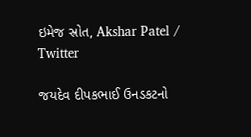ઇમેજ સ્રોત, Akshar Patel / Twitter

જયદેવ દીપકભાઈ ઉનડકટનો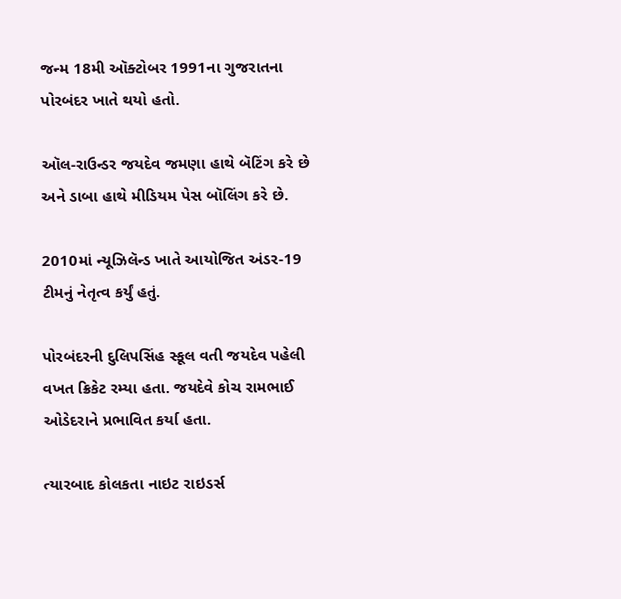જન્મ 18મી ઑક્ટોબર 1991ના ગુજરાતના પોરબંદર ખાતે થયો હતો.

ઑલ-રાઉન્ડર જયદેવ જમણા હાથે બૅટિંગ કરે છે અને ડાબા હાથે મીડિયમ પેસ બૉલિંગ કરે છે.

2010માં ન્યૂઝિલૅન્ડ ખાતે આયોજિત અંડર-19 ટીમનું નેતૃત્વ કર્યું હતું.

પોરબંદરની દુલિપસિંહ સ્કૂલ વતી જયદેવ પહેલી વખત ક્રિકેટ રમ્યા હતા. જયદેવે કોચ રામભાઈ ઓડેદરાને પ્રભાવિત કર્યા હતા.

ત્યારબાદ કોલકતા નાઇટ રાઇડર્સ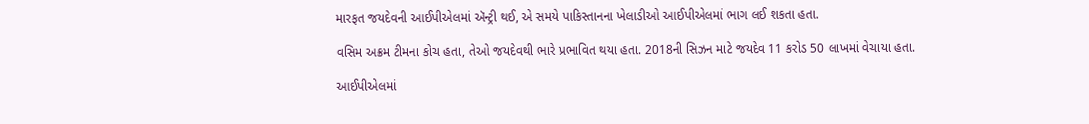મારફત જયદેવની આઈપીએલમાં ઍન્ટ્રી થઈ, એ સમયે પાકિસ્તાનના ખેલાડીઓ આઈપીએલમાં ભાગ લઈ શકતા હતા.

વસિમ અક્રમ ટીમના કોચ હતા, તેઓ જયદેવથી ભારે પ્રભાવિત થયા હતા. 2018ની સિઝન માટે જયદેવ 11 કરોડ 50 લાખમાં વેચાયા હતા.

આઈપીએલમાં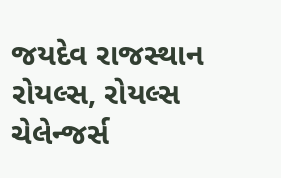જયદેવ રાજસ્થાન રોયલ્સ, રોયલ્સ ચેલેન્જર્સ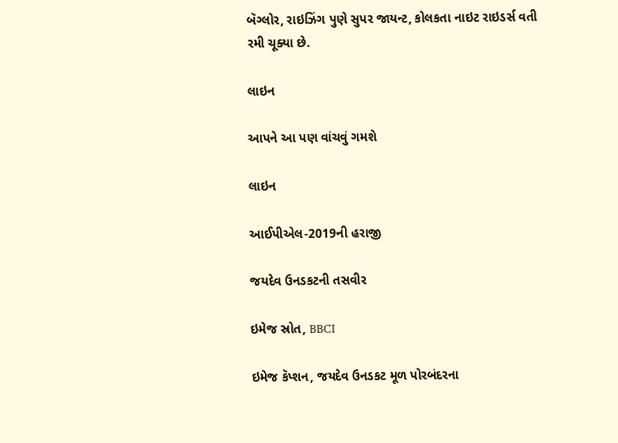બૅગ્લોર, રાઇઝિંગ પુણે સુપર જાયન્ટ, કોલકતા નાઇટ રાઇડર્સ વતી રમી ચૂક્યા છે.

લાઇન

આપને આ પણ વાંચવું ગમશે

લાઇન

આઈપીએલ-2019ની હરાજી

જયદેવ ઉનડકટની તસવીર

ઇમેજ સ્રોત, BBCI

ઇમેજ કૅપ્શન, જયદેવ ઉનડકટ મૂળ પોરબંદરના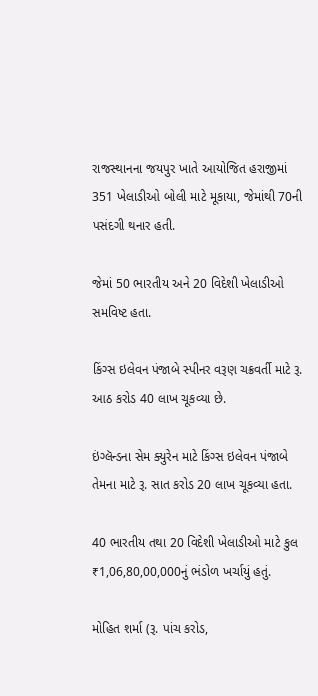રાજસ્થાનના જયપુર ખાતે આયોજિત હરાજીમાં 351 ખેલાડીઓ બોલી માટે મૂકાયા, જેમાંથી 70ની પસંદગી થનાર હતી.

જેમાં 50 ભારતીય અને 20 વિદેશી ખેલાડીઓ સમવિષ્ટ હતા.

કિંગ્સ ઇલેવન પંજાબે સ્પીનર વરૂણ ચક્રવર્તી માટે રૂ. આઠ કરોડ 40 લાખ ચૂકવ્યા છે.

ઇંગ્લૅન્ડના સેમ ક્યુરેન માટે કિંગ્સ ઇલેવન પંજાબે તેમના માટે રૂ. સાત કરોડ 20 લાખ ચૂકવ્યા હતા.

40 ભારતીય તથા 20 વિદેશી ખેલાડીઓ માટે કુલ ₹1,06,80,00,000નું ભંડોળ ખર્ચાયું હતું.

મોહિત શર્મા (રૂ. પાંચ કરોડ,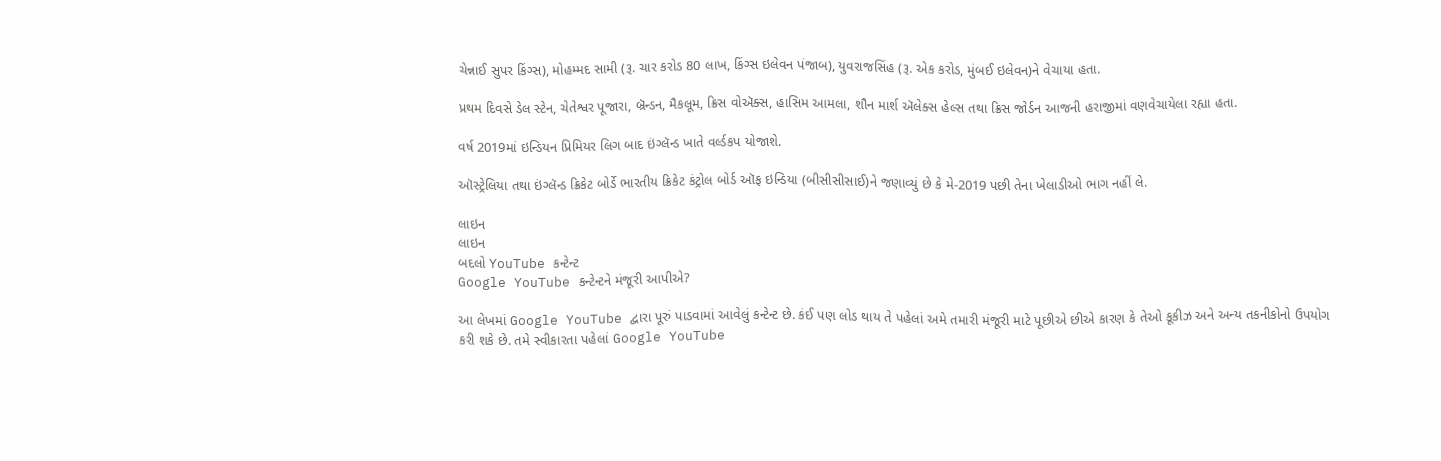ચેન્નાઈ સુપર કિંગ્સ), મોહમ્મદ સામી (રૂ. ચાર કરોડ 80 લાખ, કિંગ્સ ઇલેવન પંજાબ), યુવરાજસિંહ (રૂ. એક કરોડ, મુંબઈ ઇલેવન)ને વેચાયા હતા.

પ્રથમ દિવસે ડેલ સ્ટેન, ચેતેશ્વર પૂજારા, બ્રૅન્ડન, મૈકલૂમ, ક્રિસ વોઍક્સ, હાસિમ આમલા, શૌન માર્શ ઍલેક્સ હેલ્સ તથા ક્રિસ જોર્ડન આજની હરાજીમાં વણવેચાયેલા રહ્યા હતા.

વર્ષ 2019માં ઇન્ડિયન પ્રિમિયર લિગ બાદ ઇંગ્લૅન્ડ ખાતે વર્લ્ડકપ યોજાશે.

ઑસ્ટ્રેલિયા તથા ઇંગ્લૅન્ડ ક્રિકેટ બોર્ડે ભારતીય ક્રિકેટ કંટ્રોલ બોર્ડ ઑફ ઇન્ડિયા (બીસીસીસાઈ)ને જણાવ્યું છે કે મે-2019 પછી તેના ખેલાડીઓ ભાગ નહીં લે.

લાઇન
લાઇન
બદલો YouTube કન્ટેન્ટ
Google YouTube કન્ટેન્ટને મંજૂરી આપીએ?

આ લેખમાં Google YouTube દ્વારા પૂરું પાડવામાં આવેલું કન્ટેન્ટ છે. કંઈ પણ લોડ થાય તે પહેલાં અમે તમારી મંજૂરી માટે પૂછીએ છીએ કારણ કે તેઓ કૂકીઝ અને અન્ય તકનીકોનો ઉપયોગ કરી શકે છે. તમે સ્વીકારતા પહેલાં Google YouTube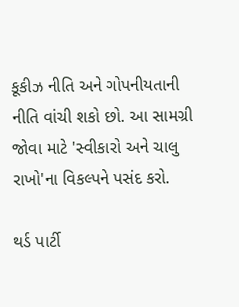કૂકીઝ નીતિ અને ગોપનીયતાની નીતિ વાંચી શકો છો. આ સામગ્રી જોવા માટે 'સ્વીકારો અને ચાલુ રાખો'ના વિકલ્પને પસંદ કરો.

થર્ડ પાર્ટી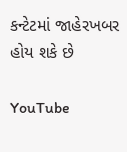કન્ટેટમાં જાહેરખબર હોય શકે છે

YouTube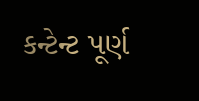કન્ટેન્ટ પૂર્ણ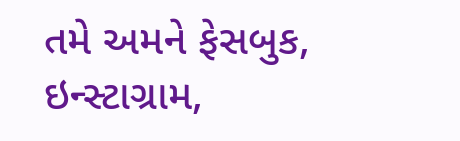તમે અમને ફેસબુક, ઇન્સ્ટાગ્રામ,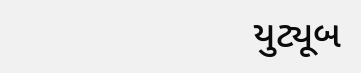યુટ્યૂબ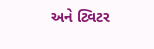અને ટ્વિટર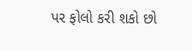પર ફોલો કરી શકો છો